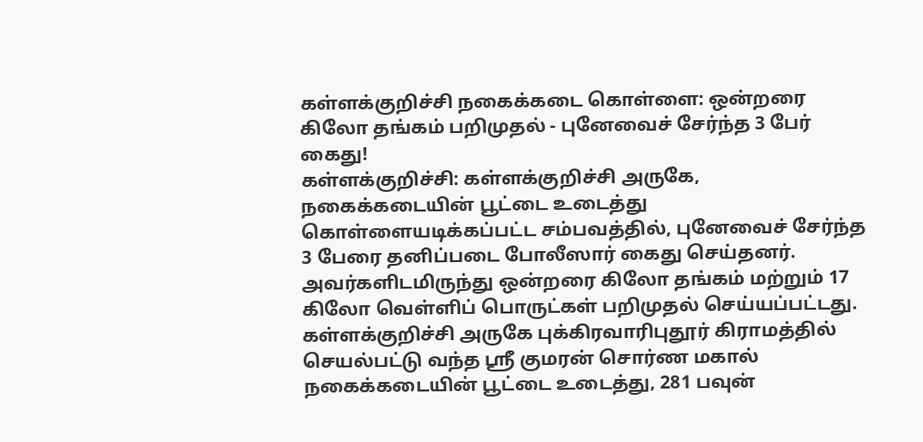கள்ளக்குறிச்சி நகைக்கடை கொள்ளை: ஒன்றரை கிலோ தங்கம் பறிமுதல் - புனேவைச் சேர்ந்த 3 பேர் கைது!
கள்ளக்குறிச்சி: கள்ளக்குறிச்சி அருகே, நகைக்கடையின் பூட்டை உடைத்து கொள்ளையடிக்கப்பட்ட சம்பவத்தில், புனேவைச் சேர்ந்த 3 பேரை தனிப்படை போலீஸார் கைது செய்தனர். அவர்களிடமிருந்து ஒன்றரை கிலோ தங்கம் மற்றும் 17 கிலோ வெள்ளிப் பொருட்கள் பறிமுதல் செய்யப்பட்டது.
கள்ளக்குறிச்சி அருகே புக்கிரவாரிபுதூர் கிராமத்தில் செயல்பட்டு வந்த ஸ்ரீ குமரன் சொர்ண மகால் நகைக்கடையின் பூட்டை உடைத்து, 281 பவுன்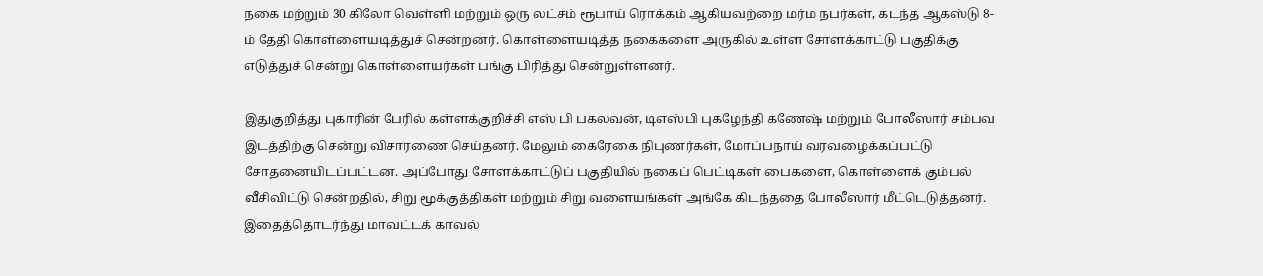நகை மற்றும் 30 கிலோ வெள்ளி மற்றும் ஒரு லட்சம் ரூபாய் ரொக்கம் ஆகியவற்றை மர்ம நபர்கள், கடந்த ஆகஸ்டு 8-ம் தேதி கொள்ளையடித்துச் சென்றனர். கொள்ளையடித்த நகைகளை அருகில் உள்ள சோளக்காட்டு பகுதிக்கு எடுத்துச் சென்று கொள்ளையர்கள் பங்கு பிரித்து சென்றுள்ளனர்.

இதுகுறித்து புகாரின் பேரில் கள்ளக்குறிச்சி எஸ் பி பகலவன், டிஎஸ்பி புகழேந்தி கணேஷ் மற்றும் போலீஸார் சம்பவ இடத்திற்கு சென்று விசாரணை செய்தனர். மேலும் கைரேகை நிபுணர்கள், மோப்பநாய் வரவழைக்கப்பட்டு சோதனையிடப்பட்டன. அப்போது சோளக்காட்டுப் பகுதியில் நகைப் பெட்டிகள் பைகளை, கொள்ளைக் கும்பல் வீசிவிட்டு சென்றதில், சிறு மூக்குத்திகள் மற்றும் சிறு வளையங்கள் அங்கே கிடந்ததை போலீஸார் மீட்டெடுத்தனர்.
இதைத்தொடர்ந்து மாவட்டக் காவல்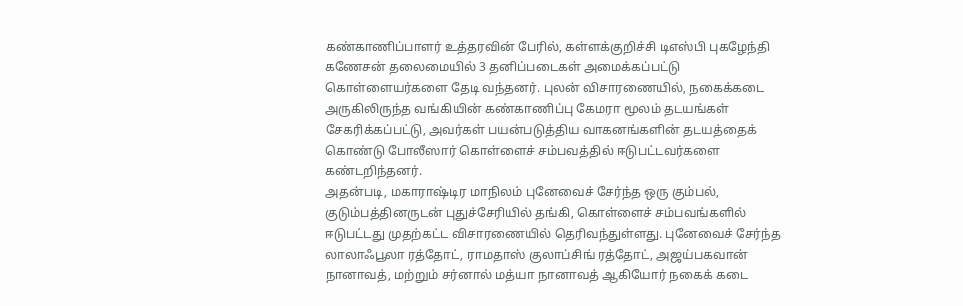கண்காணிப்பாளர் உத்தரவின் பேரில், கள்ளக்குறிச்சி டிஎஸ்பி புகழேந்தி கணேசன் தலைமையில் 3 தனிப்படைகள் அமைக்கப்பட்டு கொள்ளையர்களை தேடி வந்தனர். புலன் விசாரணையில், நகைக்கடை அருகிலிருந்த வங்கியின் கண்காணிப்பு கேமரா மூலம் தடயங்கள் சேகரிக்கப்பட்டு, அவர்கள் பயன்படுத்திய வாகனங்களின் தடயத்தைக் கொண்டு போலீஸார் கொள்ளைச் சம்பவத்தில் ஈடுபட்டவர்களை கண்டறிந்தனர்.
அதன்படி, மகாராஷ்டிர மாநிலம் புனேவைச் சேர்ந்த ஒரு கும்பல், குடும்பத்தினருடன் புதுச்சேரியில் தங்கி, கொள்ளைச் சம்பவங்களில் ஈடுபட்டது முதற்கட்ட விசாரணையில் தெரிவந்துள்ளது. புனேவைச் சேர்ந்த லாலாஃபூலா ரத்தோட், ராமதாஸ் குலாப்சிங் ரத்தோட், அஜய்பகவான் நானாவத், மற்றும் சர்னால் மத்யா நானாவத் ஆகியோர் நகைக் கடை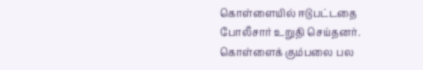கொள்ளையில் ஈடுபட்டதை போலீசார் உறுதி செய்தனர்.
கொள்ளைக் கும்பலை பல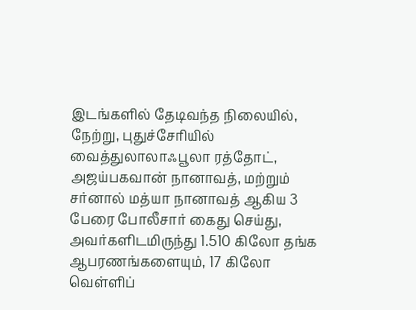இடங்களில் தேடிவந்த நிலையில், நேற்று, புதுச்சேரியில் வைத்துலாலாஃபூலா ரத்தோட், அஜய்பகவான் நானாவத், மற்றும் சர்னால் மத்யா நானாவத் ஆகிய 3 பேரை போலீசார் கைது செய்து, அவர்களிடமிருந்து 1.510 கிலோ தங்க ஆபரணங்களையும், 17 கிலோ வெள்ளிப்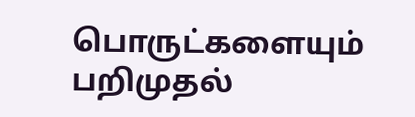பொருட்களையும் பறிமுதல்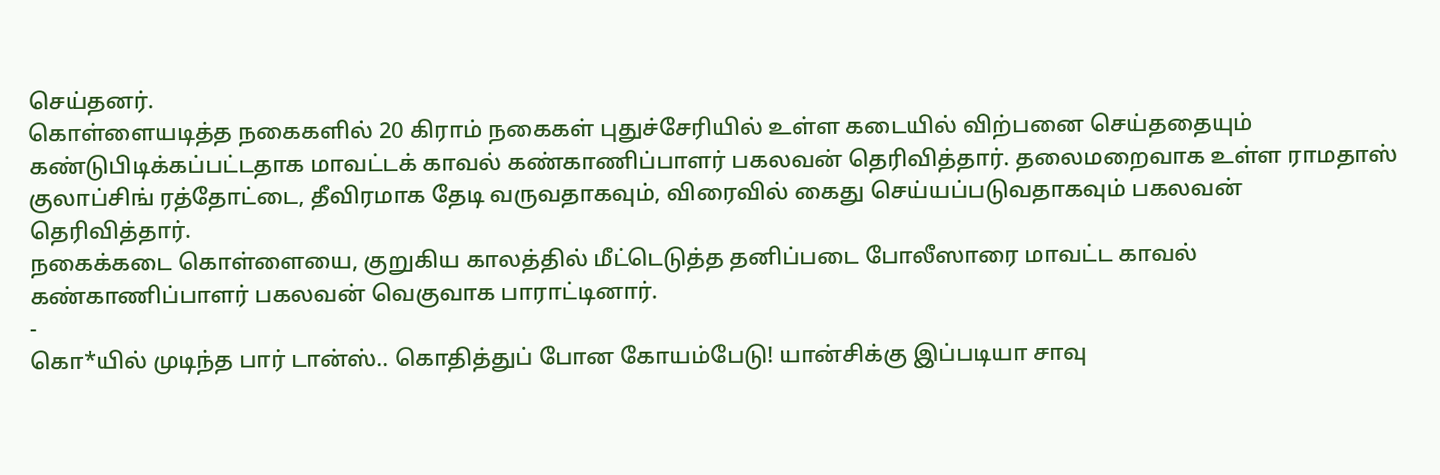செய்தனர்.
கொள்ளையடித்த நகைகளில் 20 கிராம் நகைகள் புதுச்சேரியில் உள்ள கடையில் விற்பனை செய்ததையும் கண்டுபிடிக்கப்பட்டதாக மாவட்டக் காவல் கண்காணிப்பாளர் பகலவன் தெரிவித்தார். தலைமறைவாக உள்ள ராமதாஸ் குலாப்சிங் ரத்தோட்டை, தீவிரமாக தேடி வருவதாகவும், விரைவில் கைது செய்யப்படுவதாகவும் பகலவன் தெரிவித்தார்.
நகைக்கடை கொள்ளையை, குறுகிய காலத்தில் மீட்டெடுத்த தனிப்படை போலீஸாரை மாவட்ட காவல் கண்காணிப்பாளர் பகலவன் வெகுவாக பாராட்டினார்.
-
கொ*யில் முடிந்த பார் டான்ஸ்.. கொதித்துப் போன கோயம்பேடு! யான்சிக்கு இப்படியா சாவு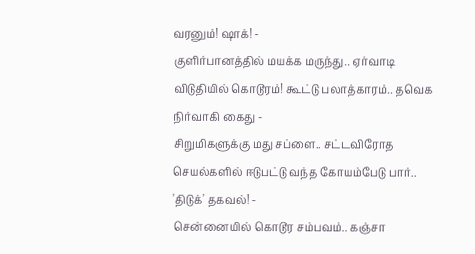வரனும்! ஷாக்! -
குளிர்பானத்தில் மயக்க மருந்து.. ஏர்வாடி விடுதியில் கொடூரம்! கூட்டு பலாத்காரம்.. தவெக நிர்வாகி கைது -
சிறுமிகளுக்கு மது சப்ளை.. சட்டவிரோத செயல்களில் ஈடுபட்டு வந்த கோயம்பேடு பார்.. 'திடுக்' தகவல்! -
சென்னையில் கொடூர சம்பவம்.. கஞ்சா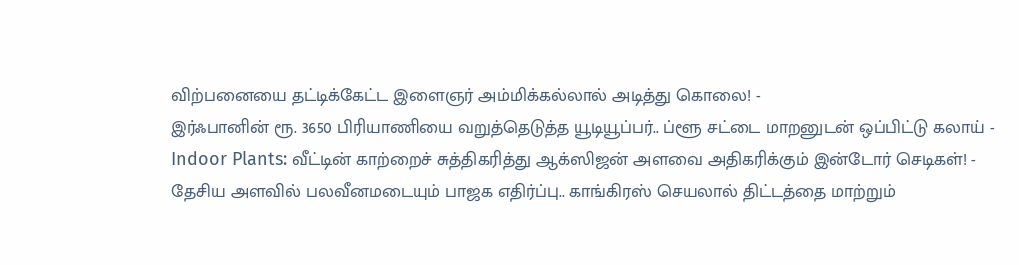விற்பனையை தட்டிக்கேட்ட இளைஞர் அம்மிக்கல்லால் அடித்து கொலை! -
இர்ஃபானின் ரூ. 3650 பிரியாணியை வறுத்தெடுத்த யூடியூப்பர்.. ப்ளூ சட்டை மாறனுடன் ஒப்பிட்டு கலாய் -
Indoor Plants: வீட்டின் காற்றைச் சுத்திகரித்து ஆக்ஸிஜன் அளவை அதிகரிக்கும் இன்டோர் செடிகள்! -
தேசிய அளவில் பலவீனமடையும் பாஜக எதிர்ப்பு.. காங்கிரஸ் செயலால் திட்டத்தை மாற்றும்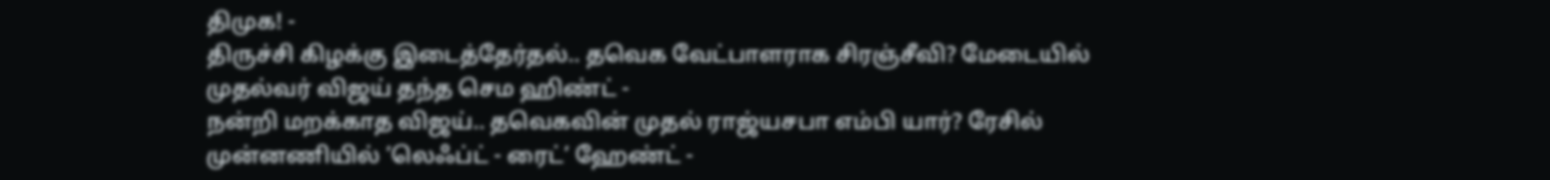திமுக! -
திருச்சி கிழக்கு இடைத்தேர்தல்.. தவெக வேட்பாளராக சிரஞ்சீவி? மேடையில் முதல்வர் விஜய் தந்த செம ஹிண்ட் -
நன்றி மறக்காத விஜய்.. தவெகவின் முதல் ராஜ்யசபா எம்பி யார்? ரேசில் முன்னணியில் ’லெஃப்ட் - ரைட்’ ஹேண்ட் -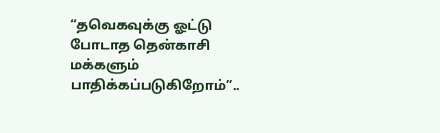“தவெகவுக்கு ஓட்டு போடாத தென்காசி மக்களும் பாதிக்கப்படுகிறோம்”..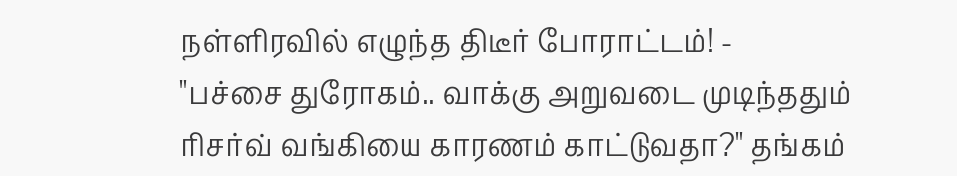நள்ளிரவில் எழுந்த திடீர் போராட்டம்! -
"பச்சை துரோகம்.. வாக்கு அறுவடை முடிந்ததும் ரிசர்வ் வங்கியை காரணம் காட்டுவதா?" தங்கம்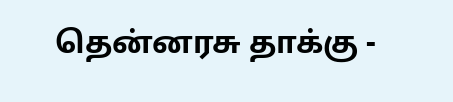தென்னரசு தாக்கு -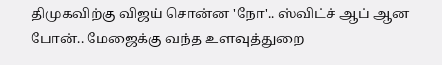திமுகவிற்கு விஜய் சொன்ன 'நோ'.. ஸ்விட்ச் ஆப் ஆன போன்.. மேஜைக்கு வந்த உளவுத்துறை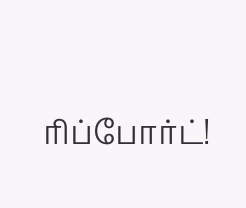ரிப்போர்ட்!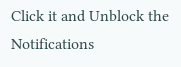Click it and Unblock the Notifications